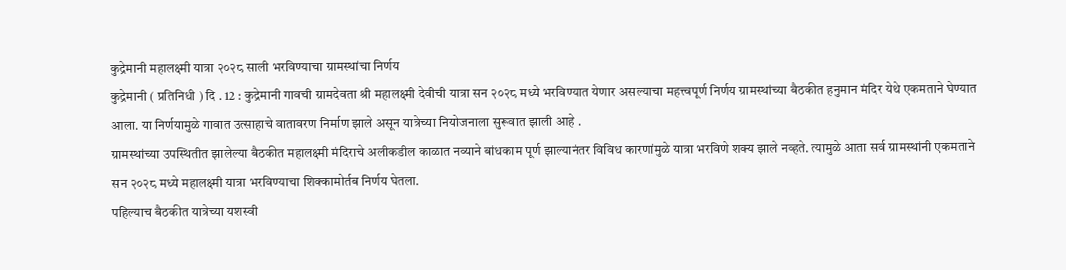कुद्रेमानी महालक्ष्मी यात्रा २०२८ साली भरविण्याचा ग्रामस्थांचा निर्णय
कुद्रेमानी ( प्रतिनिधी ) दि . 12 : कुद्रेमानी गावची ग्रामदेवता श्री महालक्ष्मी देवीची यात्रा सन २०२८ मध्ये भरविण्यात येणार असल्याचा महत्त्वपूर्ण निर्णय ग्रामस्थांच्या बैठकीत हनुमान मंदिर येथे एकमताने घेण्यात आला. या निर्णयामुळे गावात उत्साहाचे वातावरण निर्माण झाले असून यात्रेच्या नियोजनाला सुरूवात झाली आहे .
ग्रामस्थांच्या उपस्थितीत झालेल्या बैठकीत महालक्ष्मी मंदिराचे अलीकडील काळात नव्याने बांधकाम पूर्ण झाल्यानंतर विविध कारणांमुळे यात्रा भरविणे शक्य झाले नव्हते. त्यामुळे आता सर्व ग्रामस्थांनी एकमताने सन २०२८ मध्ये महालक्ष्मी यात्रा भरविण्याचा शिक्कामोर्तब निर्णय घेतला.
पहिल्याच बैठकीत यात्रेच्या यशस्वी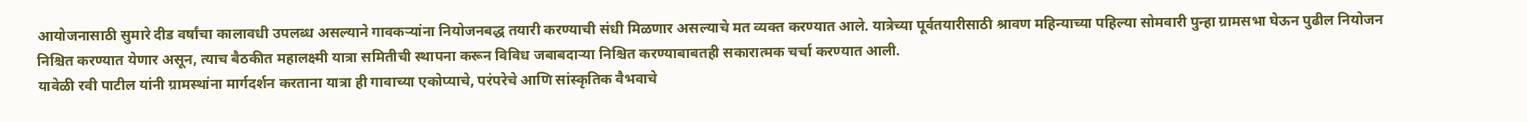आयोजनासाठी सुमारे दीड वर्षांचा कालावधी उपलब्ध असल्याने गावकऱ्यांना नियोजनबद्ध तयारी करण्याची संधी मिळणार असल्याचे मत व्यक्त करण्यात आले. यात्रेच्या पूर्वतयारीसाठी श्रावण महिन्याच्या पहिल्या सोमवारी पुन्हा ग्रामसभा घेऊन पुढील नियोजन निश्चित करण्यात येणार असून, त्याच बैठकीत महालक्ष्मी यात्रा समितीची स्थापना करून विविध जबाबदाऱ्या निश्चित करण्याबाबतही सकारात्मक चर्चा करण्यात आली.
यावेळी रवी पाटील यांनी ग्रामस्थांना मार्गदर्शन करताना यात्रा ही गावाच्या एकोप्याचे, परंपरेचे आणि सांस्कृतिक वैभवाचे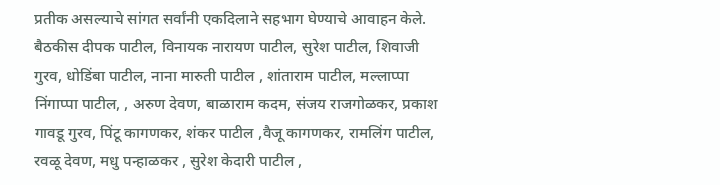प्रतीक असल्याचे सांगत सर्वांनी एकदिलाने सहभाग घेण्याचे आवाहन केले.
बैठकीस दीपक पाटील, विनायक नारायण पाटील, सुरेश पाटील, शिवाजी गुरव, धोडिंबा पाटील, नाना मारुती पाटील , शांताराम पाटील, मल्लाप्पा निंगाप्पा पाटील, , अरुण देवण, बाळाराम कदम, संजय राजगोळकर, प्रकाश गावडू गुरव, पिंटू कागणकर, शंकर पाटील ,वैजू कागणकर, रामलिंग पाटील, रवळू देवण, मधु पन्हाळकर , सुरेश केदारी पाटील ,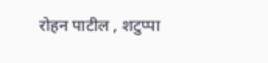रोहन पाटील , शटुप्पा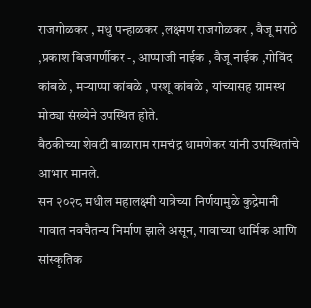राजगोळकर , मधु पन्हाळकर ,लक्ष्मण राजगोळकर , वैजू मराठे ,प्रकाश बिजगर्णीकर -, आप्पाजी नाईक , वैजू नाईक ,गोविंद कांबळे , मऱ्याप्पा कांबळे , परशू कांबळे , यांच्यासह ग्रामस्थ मोठ्या संख्येने उपस्थित होते.
बैठकीच्या शेवटी बाळाराम रामचंद्र धामणेकर यांनी उपस्थितांचे आभार मानले.
सन २०२८ मधील महालक्ष्मी यात्रेच्या निर्णयामुळे कुद्रेमानी गावात नवचैतन्य निर्माण झाले असून, गावाच्या धार्मिक आणि सांस्कृतिक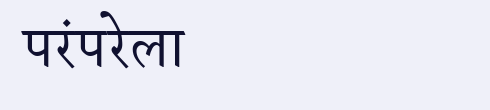परंपरेला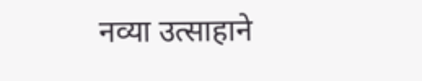नव्या उत्साहाने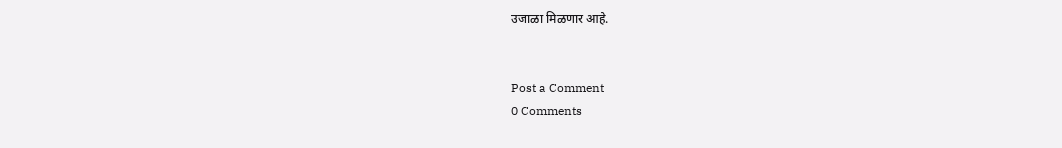उजाळा मिळणार आहे.


Post a Comment
0 Comments